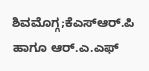ಶಿವಮೊಗ್ಗ;ಕೆಎಸ್ಆರ್.ಪಿ ಹಾಗೂ ಆರ್.ಎ.ಎಫ್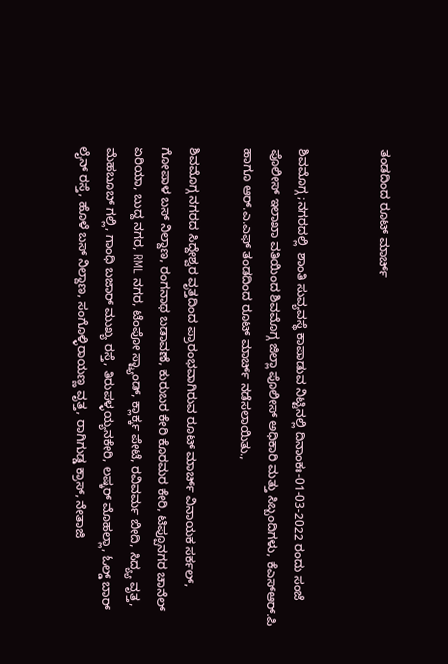ತಂಡದಿಂದ ರೂಟ್ ಮಾರ್ಚ್


ಶಿವಮೊಗ್ಗ ;ನಗರದಲ್ಲಿ  ಶಾಂತಿ ಸುವ್ಯವಸ್ಥೆ ಕಾಪಾಡುವ ನಿಟ್ಟಿನಲ್ಲಿ ದಿನಾಂಕಃ-01-03-2022 ರಂದು ಸಂಜೆ ಪೊಲೀಸ್ ಇಲಾಖಾ ವತಿಯಿಂದ ಶಿವಮೊಗ್ಗ ಜಿಲ್ಲಾ ಪೊಲೀಸ್ ಅಧಿಕಾರಿ ಮತ್ತು ಸಿಬ್ಬಂದಿಗಳು, ಕೆಎಸ್ಆರ್.ಪಿ  ಹಾಗೂ ಆರ್.ಎ.ಎಫ್ ತಂಡದಿಂದ ರೂಟ್ ಮಾರ್ಚ್ ನಡೆಸಲಾಯಿತು.,

ಶಿವಮೊಗ್ಗ ನಗರದ ಸಿದ್ದೇಶ್ವರ ವೃತ್ತದಿಂದ ಪ್ರಾರಂಭವಾಗಿರುವ ರೂಟ್ ಮಾರ್ಚ್ ವಿನಾಯಕ ಸರ್ಕಲ್‌, ಗೋಪಾಳ ಬಸ್‌ ನಿಲ್ದಾಣ, ರಂಗನಾಥ ಬಡಾವಣೆ, ಕುರುಬರ ಕೇರಿ ಕೊರಮರ ಕೇರಿ, ಟಿಪ್ಪೂನಗರ ಚಾನೆಲ್‌ ಏರಿಯಾ, ಬುದ್ದ ನಗರ, RML ನಗರ, ಟೆಂಪೋ ಸ್ಟ್ಯಾಂಡ್, ಕ್ಲಾರ್ಕ್ಕ ಪೇಟೆ, ರವಿವರ್ಮ ಬೀದಿ, ಸಿದ್ಯ್ಯ ವೃತ್ತ, ಮೆಹಬೂಬ್‌ ಗಲ್ಲಿ, ಗಾಂಧಿ ಬಜಾರ್‌ ಮುಖ್ಯ ರಸ್ತೆ, ತಿರುಪಳ್ಳಯ್ಯನಕೇರಿ, ಲಷ್ಕರ್ ಮೊಹಲ್ಲಾ‌, ಓಲ್ಡ್‌ ಬಾರ್ ಲೈನ್‌ ರಸ್ತೆ, ಹೊಳೆ ಬಸ್‌ ನಿಲ್ದಾಣ, ಸಂಗೊಳ್ಳಿರಾಯಣ್ಣ ವೃತ್ತ, ರಾಗಿಗುಡ್ಡ ಕ್ರಾಸ್‌, ನೇತಾಜಿ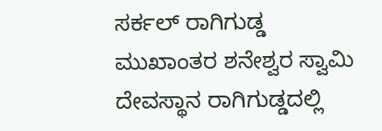ಸರ್ಕಲ್‌ ರಾಗಿಗುಡ್ಡ ಮುಖಾಂತರ ಶನೇಶ್ವರ ಸ್ವಾಮಿ ದೇವಸ್ಥಾನ ರಾಗಿಗುಡ್ಡದಲ್ಲಿ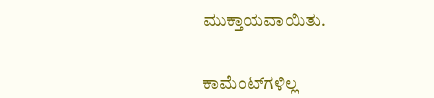ಮುಕ್ತಾಯವಾಯಿತು.


ಕಾಮೆಂಟ್‌ಗಳಿಲ್ಲ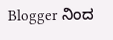Blogger ನಿಂದ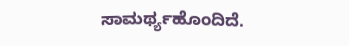ಸಾಮರ್ಥ್ಯಹೊಂದಿದೆ.